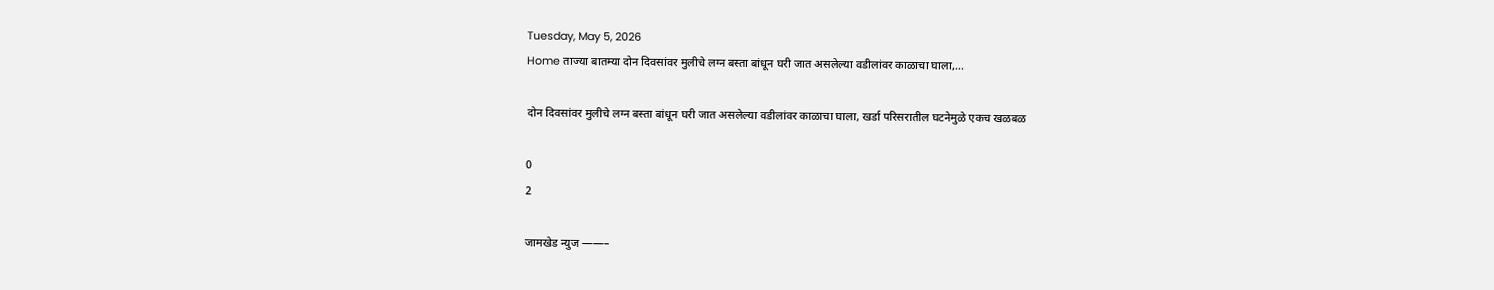Tuesday, May 5, 2026
Home ताज्या बातम्या दोन दिवसांवर मुलीचे लग्न बस्ता बांधून घरी जात असलेल्या वडीलांवर काळाचा घाला,...

दोन दिवसांवर मुलीचे लग्न बस्ता बांधून घरी जात असलेल्या वडीलांवर काळाचा घाला, खर्डा परिसरातील घटनेमुळे एकच खळबळ

0
2

जामखेड न्युज ——–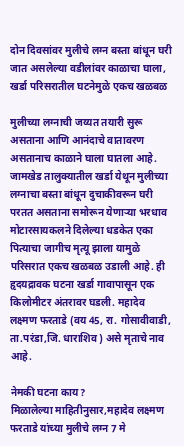दोन दिवसांवर मुलीचे लग्न बस्ता बांधून घरी जात असलेल्या वडीलांवर काळाचा घाला, खर्डा परिसरातील घटनेमुळे एकच खळबळ

मुलीच्या लग्नाची जय्यत तयारी सुरू असताना आणि आनंदाचे वातावरण असतानाच काळाने घाला घातला आहे. जामखेड तालुक्यातील खर्डा येथून मुलीच्या लग्नाचा बस्ता बांधून दुचाकीवरून घरी परतत असताना समोरून येणाऱ्या भरधाव मोटारसायकलने दिलेल्या धडकेत एका पित्याचा जागीच मृत्यू झाला यामुळे परिसरात एकच खळबळ उडाली आहे. ही हृदयद्रावक घटना खर्डा गावापासून एक किलोमीटर अंतरावर घडली. महादेव लक्ष्मण फरताडे (वय 45, रा. गोसावीवाडी, ता.परंडा,जि. धाराशिव) असे मृताचे नाव आहे.

नेमकी घटना काय?
मिळालेल्या माहितीनुसार,महादेव लक्ष्मण फरताडे यांच्या मुलीचे लग्न 7 मे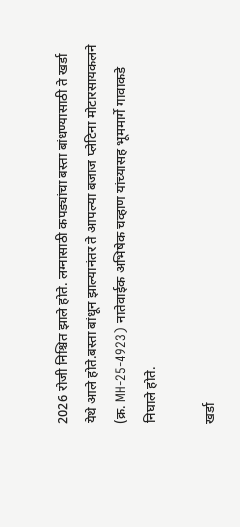2026 रोजी निश्चित झाले होते. लग्नासाठी कपड्यांचा बस्ता बांधण्यासाठी ते खर्डा येथे आले होते.बस्ता बांधून झाल्यानंतर ते आपल्या बजाज प्लेटिना मोटारसायकलने (क्र. MH-25-4923) नातेवाईक अभिषेक चव्हाण यांच्यासह भूममार्गे गावाकडे निघाले होते.

खर्डा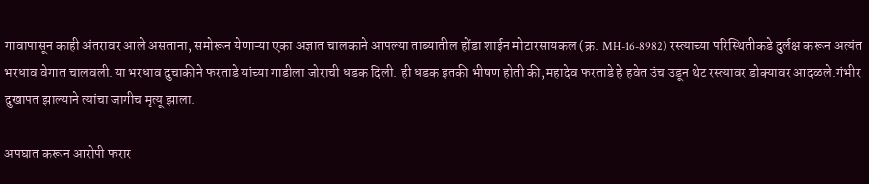गावापासून काही अंतरावर आले असताना, समोरून येणाऱ्या एका अज्ञात चालकाने आपल्या ताब्यातील होंडा शाईन मोटारसायकल (क्र. MH-16-8982) रस्त्याच्या परिस्थितीकडे दुर्लक्ष करून अत्यंत भरधाव वेगात चालवली.या भरधाव दुचाकीने फरताडे यांच्या गाडीला जोराची धडक दिली. ही धडक इतकी भीषण होती की,महादेव फरताडे हे हवेत उंच उडून थेट रस्त्यावर डोक्यावर आदळले.गंभीर दुखापत झाल्याने त्यांचा जागीच मृत्यू झाला.

अपघात करून आरोपी फरार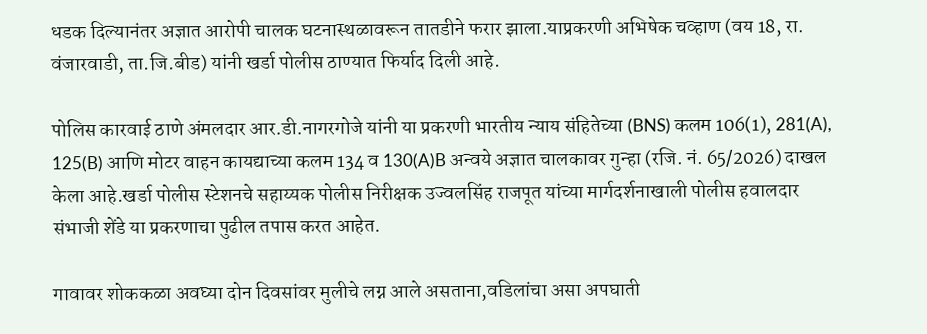धडक दिल्यानंतर अज्ञात आरोपी चालक घटनास्थळावरून तातडीने फरार झाला.याप्रकरणी अभिषेक चव्हाण (वय 18, रा. वंजारवाडी, ता.जि.बीड) यांनी खर्डा पोलीस ठाण्यात फिर्याद दिली आहे.

पोलिस कारवाई ठाणे अंमलदार आर.डी.नागरगोजे यांनी या प्रकरणी भारतीय न्याय संहितेच्या (BNS) कलम 106(1), 281(A), 125(B) आणि मोटर वाहन कायद्याच्या कलम 134 व 130(A)B अन्वये अज्ञात चालकावर गुन्हा (रजि. नं. 65/2026) दाखल केला आहे.खर्डा पोलीस स्टेशनचे सहाय्यक पोलीस निरीक्षक उज्वलसिंह राजपूत यांच्या मार्गदर्शनाखाली पोलीस हवालदार संभाजी शेंडे या प्रकरणाचा पुढील तपास करत आहेत.

गावावर शोककळा अवघ्या दोन दिवसांवर मुलीचे लग्न आले असताना,वडिलांचा असा अपघाती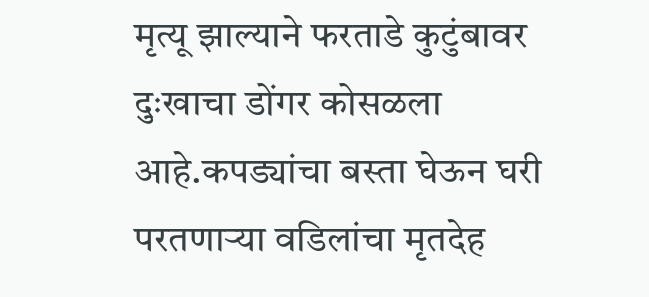मृत्यू झाल्याने फरताडे कुटुंबावर दुःखाचा डोंगर कोसळला आहे.कपड्यांचा बस्ता घेऊन घरी परतणाऱ्या वडिलांचा मृतदेह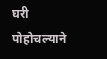घरी पोहोचल्याने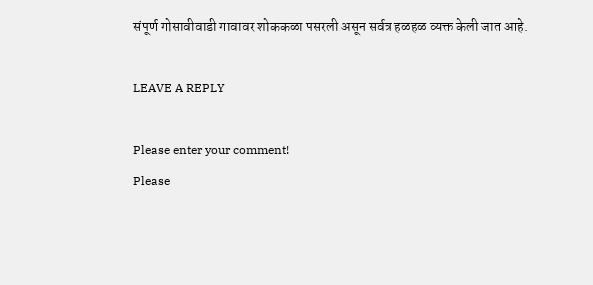संपूर्ण गोसावीवाडी गावावर शोककळा पसरली असून सर्वत्र हळहळ व्यक्त केली जात आहे.

LEAVE A REPLY

Please enter your comment!
Please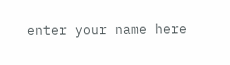enter your name here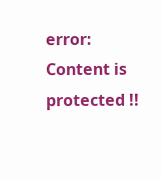error: Content is protected !!